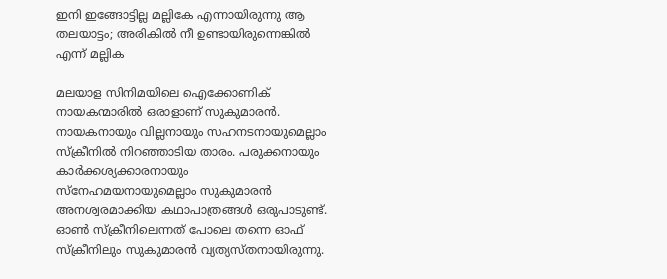ഇനി ഇങ്ങോട്ടില്ല മല്ലികേ എന്നായിരുന്നു ആ തലയാട്ടം; അരികില്‍ നീ ഉണ്ടായിരുന്നെങ്കില്‍ എന്ന് മല്ലിക

മലയാള സിനിമയിലെ ഐക്കോണിക് നായകന്മാരില്‍ ഒരാളാണ് സുകുമാരന്‍. നായകനായും വില്ലനായും സഹനടനായുമെല്ലാം സ്‌ക്രീനില്‍ നിറഞ്ഞാടിയ താരം. പരുക്കനായും കാര്‍ക്കശ്യക്കാരനായും സ്‌നേഹമയനായുമെല്ലാം സുകുമാരന്‍ അനശ്വരമാക്കിയ കഥാപാത്രങ്ങള്‍ ഒരുപാടുണ്ട്. ഓണ്‍ സ്‌ക്രീനിലെന്നത് പോലെ തന്നെ ഓഫ് സ്‌ക്രീനിലും സുകുമാരന്‍ വ്യത്യസ്തനായിരുന്നു.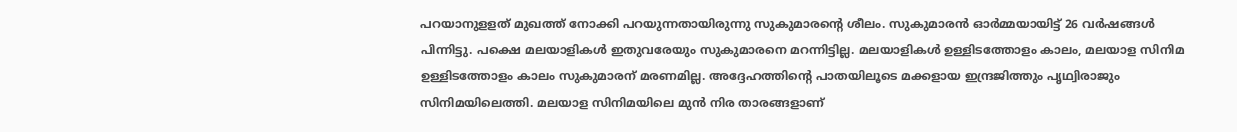പറയാനുളളത് മുഖത്ത് നോക്കി പറയുന്നതായിരുന്നു സുകുമാരന്റെ ശീലം. സുകുമാരന്‍ ഓര്‍മ്മയായിട്ട് 26 വര്‍ഷങ്ങള്‍ പിന്നിട്ടു. പക്ഷെ മലയാളികള്‍ ഇതുവരേയും സുകുമാരനെ മറന്നിട്ടില്ല. മലയാളികള്‍ ഉള്ളിടത്തോളം കാലം, മലയാള സിനിമ ഉള്ളിടത്തോളം കാലം സുകുമാരന് മരണമില്ല. അദ്ദേഹത്തിന്റെ പാതയിലൂടെ മക്കളായ ഇന്ദ്രജിത്തും പൃഥ്വിരാജും സിനിമയിലെത്തി. മലയാള സിനിമയിലെ മുന്‍ നിര താരങ്ങളാണ്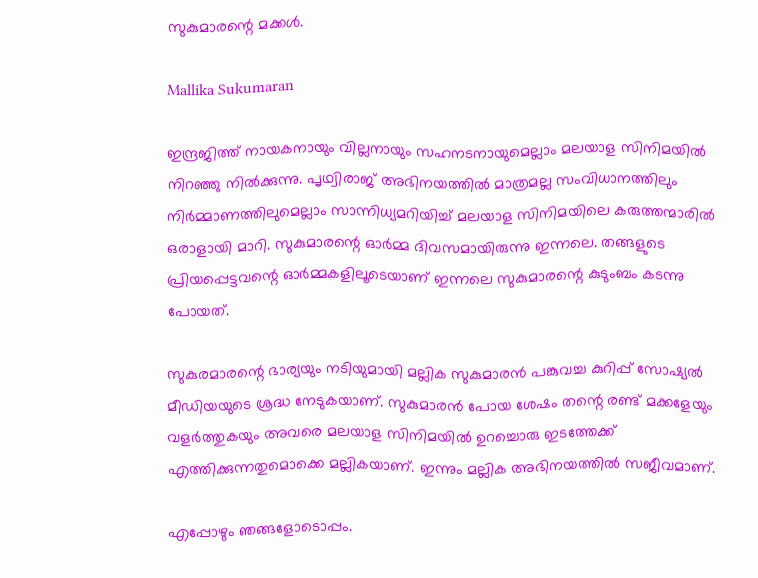സുകുമാരന്റെ മക്കള്‍.

Mallika Sukumaran

ഇന്ദ്രജിത്ത് നായകനായും വില്ലനായും സഹനടനായുമെല്ലാം മലയാള സിനിമയില്‍ നിറഞ്ഞു നില്‍ക്കുന്നു. പൃഥ്വിരാജ് അഭിനയത്തില്‍ മാത്രമല്ല സംവിധാനത്തിലും നിര്‍മ്മാണത്തിലുമെല്ലാം സാന്നിധ്യമറിയിച്ച് മലയാള സിനിമയിലെ കരുത്തന്മാരില്‍ ഒരാളായി മാറി. സുകുമാരന്റെ ഓര്‍മ്മ ദിവസമായിരുന്നു ഇന്നലെ. തങ്ങളുടെ പ്രിയപ്പെട്ടവന്റെ ഓര്‍മ്മകളിലൂടെയാണ് ഇന്നലെ സുകുമാരന്റെ കുടുംബം കടന്നു പോയത്.

സുകുരമാരന്റെ ഭാര്യയും നടിയുമായി മല്ലിക സുകുമാരന്‍ പങ്കുവച്ച കുറിപ്പ് സോഷ്യല്‍ മീഡിയയുടെ ശ്രദ്ധ നേടുകയാണ്. സുകുമാരന്‍ പോയ ശേഷം തന്റെ രണ്ട് മക്കളേയും വളര്‍ത്തുകയും അവരെ മലയാള സിനിമയില്‍ ഉറച്ചൊരു ഇടത്തേക്ക് എത്തിക്കുന്നതുമൊക്കെ മല്ലികയാണ്. ഇന്നും മല്ലിക അഭിനയത്തില്‍ സജീവമാണ്.

എപ്പോഴും ഞങ്ങളോടൊപ്പം.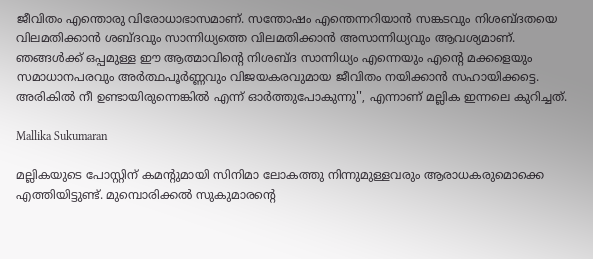ജീവിതം എന്തൊരു വിരോധാഭാസമാണ്. സന്തോഷം എന്തെന്നറിയാന്‍ സങ്കടവും നിശബ്ദതയെ വിലമതിക്കാന്‍ ശബ്ദവും സാന്നിധ്യത്തെ വിലമതിക്കാന്‍ അസാന്നിധ്യവും ആവശ്യമാണ്. ഞങ്ങള്‍ക്ക് ഒപ്പമുള്ള ഈ ആത്മാവിന്റെ നിശബ്ദ സാന്നിധ്യം എന്നെയും എന്റെ മക്കളെയും സമാധാനപരവും അര്‍ത്ഥപൂര്‍ണ്ണവും വിജയകരവുമായ ജീവിതം നയിക്കാന്‍ സഹായിക്കട്ടെ. അരികില്‍ നീ ഉണ്ടായിരുന്നെങ്കില്‍ എന്ന് ഓര്‍ത്തുപോകുന്നു'', എന്നാണ് മല്ലിക ഇന്നലെ കുറിച്ചത്.

Mallika Sukumaran

മല്ലികയുടെ പോസ്റ്റിന് കമന്റുമായി സിനിമാ ലോകത്തു നിന്നുമുള്ളവരും ആരാധകരുമൊക്കെ എത്തിയിട്ടുണ്ട്. മുമ്പൊരിക്കല്‍ സുകുമാരന്റെ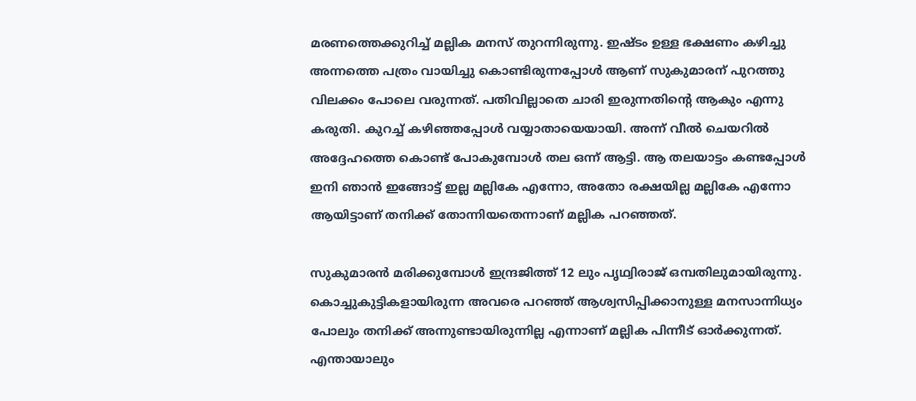മരണത്തെക്കുറിച്ച് മല്ലിക മനസ് തുറന്നിരുന്നു. ഇഷ്ടം ഉള്ള ഭക്ഷണം കഴിച്ചു അന്നത്തെ പത്രം വായിച്ചു കൊണ്ടിരുന്നപ്പോള്‍ ആണ് സുകുമാരന് പുറത്തു വിലക്കം പോലെ വരുന്നത്. പതിവില്ലാതെ ചാരി ഇരുന്നതിന്റെ ആകും എന്നു കരുതി. കുറച്ച് കഴിഞ്ഞപ്പോള്‍ വയ്യാതായെയായി. അന്ന് വീല്‍ ചെയറില്‍ അദ്ദേഹത്തെ കൊണ്ട് പോകുമ്പോള്‍ തല ഒന്ന് ആട്ടി. ആ തലയാട്ടം കണ്ടപ്പോള്‍ ഇനി ഞാന്‍ ഇങ്ങോട്ട് ഇല്ല മല്ലികേ എന്നോ, അതോ രക്ഷയില്ല മല്ലികേ എന്നോ ആയിട്ടാണ് തനിക്ക് തോന്നിയതെന്നാണ് മല്ലിക പറഞ്ഞത്.

സുകുമാരന്‍ മരിക്കുമ്പോള്‍ ഇന്ദ്രജിത്ത് 12 ലും പൃഥ്വിരാജ് ഒമ്പതിലുമായിരുന്നു. കൊച്ചുകുട്ടികളായിരുന്ന അവരെ പറഞ്ഞ് ആശ്വസിപ്പിക്കാനുള്ള മനസാന്നിധ്യം പോലും തനിക്ക് അന്നുണ്ടായിരുന്നില്ല എന്നാണ് മല്ലിക പിന്നീട് ഓര്‍ക്കുന്നത്. എന്തായാലും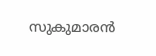സുകുമാരന്‍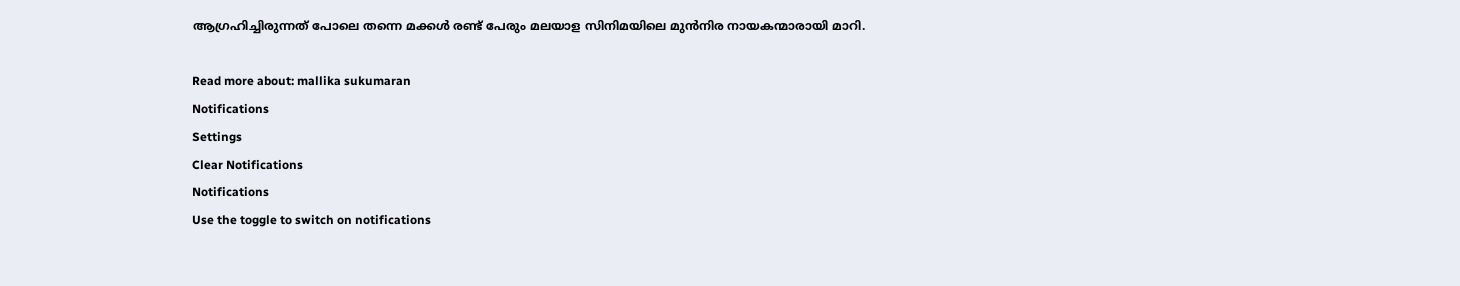ആഗ്രഹിച്ചിരുന്നത് പോലെ തന്നെ മക്കള്‍ രണ്ട് പേരും മലയാള സിനിമയിലെ മുന്‍നിര നായകന്മാരായി മാറി.

Read more about: mallika sukumaran
Notifications
Settings
Clear Notifications
Notifications
Use the toggle to switch on notifications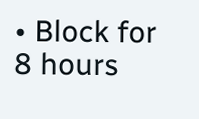• Block for 8 hours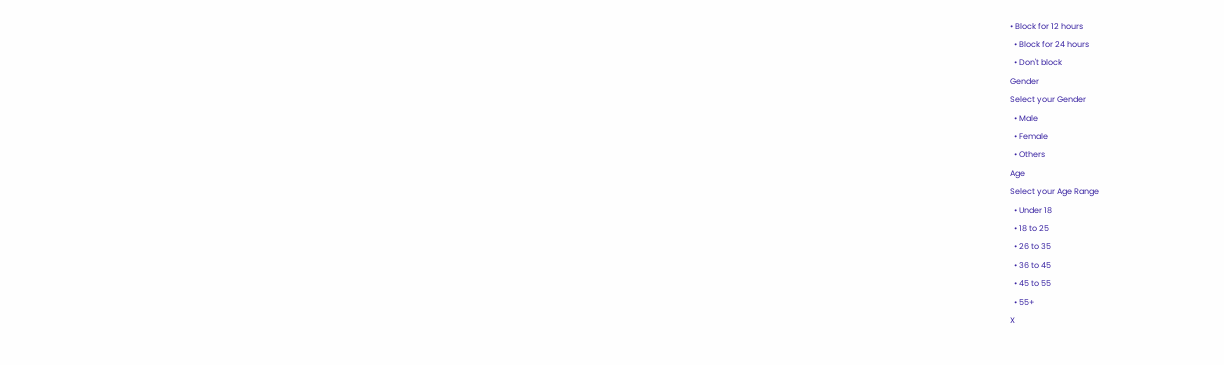• Block for 12 hours
  • Block for 24 hours
  • Don't block
Gender
Select your Gender
  • Male
  • Female
  • Others
Age
Select your Age Range
  • Under 18
  • 18 to 25
  • 26 to 35
  • 36 to 45
  • 45 to 55
  • 55+
X